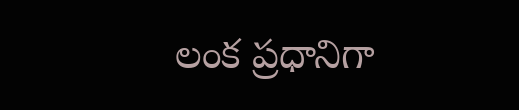లంక ప్రధానిగా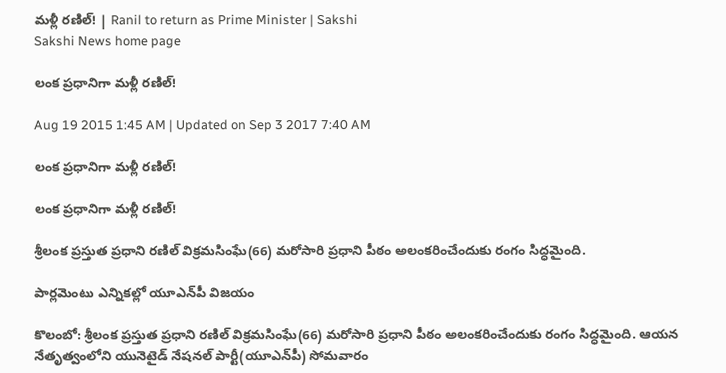మళ్లీ రణిల్! | Ranil to return as Prime Minister | Sakshi
Sakshi News home page

లంక ప్రధానిగా మళ్లీ రణిల్!

Aug 19 2015 1:45 AM | Updated on Sep 3 2017 7:40 AM

లంక ప్రధానిగా మళ్లీ రణిల్!

లంక ప్రధానిగా మళ్లీ రణిల్!

శ్రీలంక ప్రస్తుత ప్రధాని రణిల్ విక్రమసింఘే(66) మరోసారి ప్రధాని పీఠం అలంకరించేందుకు రంగం సిద్ధమైంది.

పార్లమెంటు ఎన్నికల్లో యూఎన్‌పీ విజయం

కొలంబో: శ్రీలంక ప్రస్తుత ప్రధాని రణిల్ విక్రమసింఘే(66) మరోసారి ప్రధాని పీఠం అలంకరించేందుకు రంగం సిద్ధమైంది. ఆయన నేతృత్వంలోని యునెటైడ్ నేషనల్ పార్టీ(యూఎన్‌పీ) సోమవారం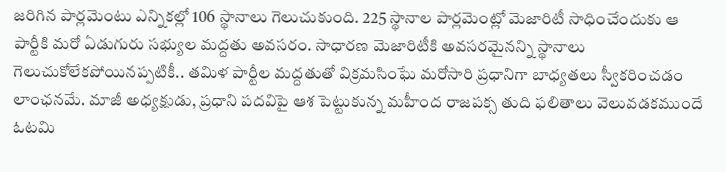జరిగిన పార్లమెంటు ఎన్నికల్లో 106 స్థానాలు గెలుచుకుంది. 225 స్థానాల పార్లమెంట్లో మెజారిటీ సాధించేందుకు ఆ పార్టీకి మరో ఏడుగురు సభ్యుల మద్దతు అవసరం. సాధారణ మెజారిటీకి అవసరమైనన్ని స్థానాలు గెలుచుకోలేకపోయినప్పటికీ.. తమిళ పార్టీల మద్దతుతో విక్రమసింఘే మరోసారి ప్రధానిగా బాధ్యతలు స్వీకరించడం లాంఛనమే. మాజీ అధ్యక్షుడు, ప్రధాని పదవిపై ఆశ పెట్టుకున్న మహీంద రాజపక్స తుది ఫలితాలు వెలువడకముందే ఓటమి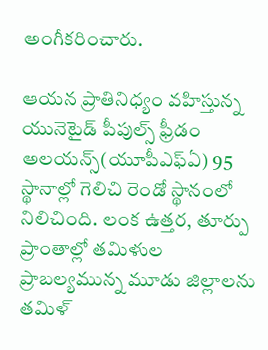అంగీకరించారు.

ఆయన ప్రాతినిధ్యం వహిస్తున్న యునెటైడ్ పీపుల్స్ ఫ్రీడం అలయన్స్(యూపీఎఫ్‌ఏ) 95 స్థానాల్లో గెలిచి రెండో స్థానంలో నిలిచింది. లంక ఉత్తర, తూర్పు ప్రాంతాల్లో తమిళుల ప్రాబల్యమున్న మూడు జిల్లాలను తమిళ్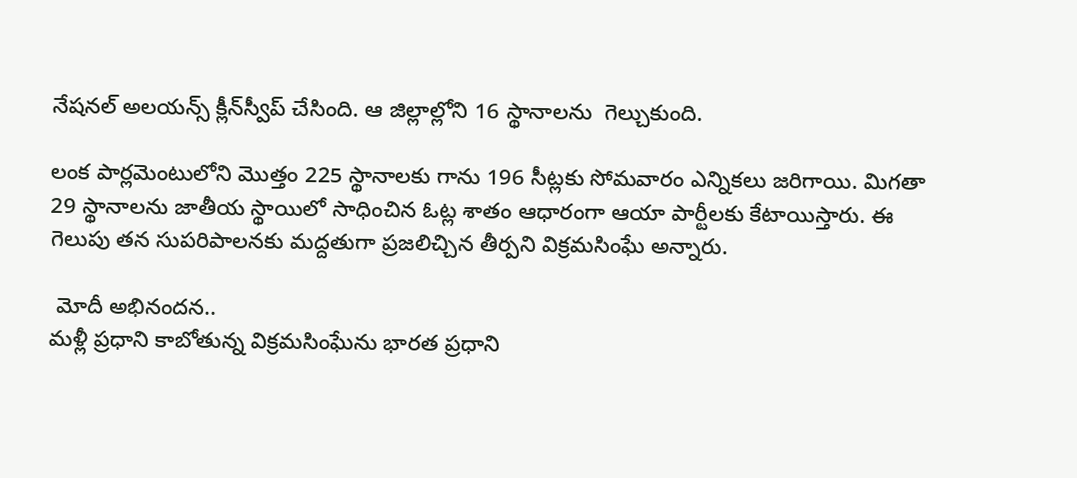నేషనల్ అలయన్స్ క్లీన్‌స్వీప్ చేసింది. ఆ జిల్లాల్లోని 16 స్థానాలను  గెల్చుకుంది.

లంక పార్లమెంటులోని మొత్తం 225 స్థానాలకు గాను 196 సీట్లకు సోమవారం ఎన్నికలు జరిగాయి. మిగతా 29 స్థానాలను జాతీయ స్థాయిలో సాధించిన ఓట్ల శాతం ఆధారంగా ఆయా పార్టీలకు కేటాయిస్తారు. ఈ గెలుపు తన సుపరిపాలనకు మద్దతుగా ప్రజలిచ్చిన తీర్పని విక్రమసింఘే అన్నారు.

 మోదీ అభినందన..
మళ్లీ ప్రధాని కాబోతున్న విక్రమసింఘేను భారత ప్రధాని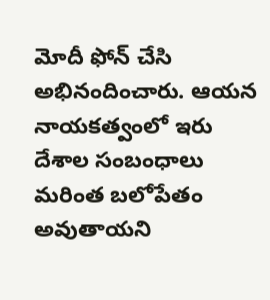మోదీ ఫోన్ చేసి అభినందించారు. ఆయన నాయకత్వంలో ఇరు దేశాల సంబంధాలు మరింత బలోపేతం అవుతాయని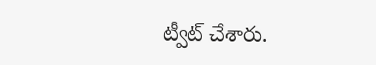ట్వీట్ చేశారు.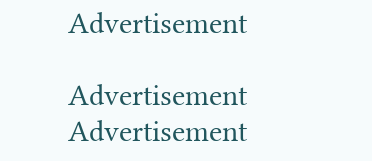Advertisement

Advertisement
Advertisement